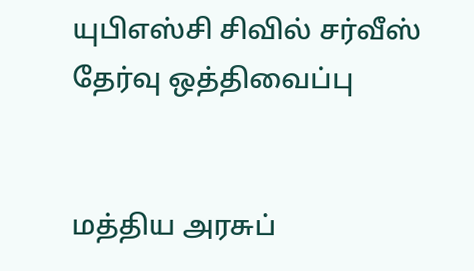யுபிஎஸ்சி சிவில் சர்வீஸ் தேர்வு ஒத்திவைப்பு


மத்திய அரசுப்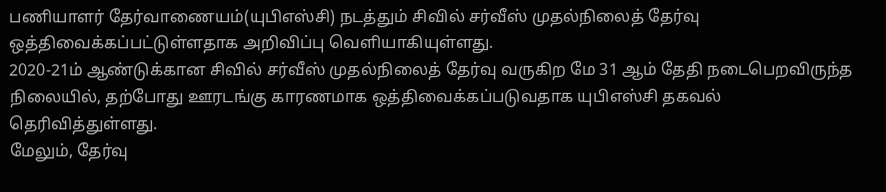பணியாளர் தேர்வாணையம்(யுபிஎஸ்சி) நடத்தும் சிவில் சர்வீஸ் முதல்நிலைத் தேர்வு ஒத்திவைக்கப்பட்டுள்ளதாக அறிவிப்பு வெளியாகியுள்ளது.
2020-21ம் ஆண்டுக்கான சிவில் சர்வீஸ் முதல்நிலைத் தேர்வு வருகிற மே 31 ஆம் தேதி நடைபெறவிருந்த நிலையில், தற்போது ஊரடங்கு காரணமாக ஒத்திவைக்கப்படுவதாக யுபிஎஸ்சி தகவல் தெரிவித்துள்ளது.
மேலும், தேர்வு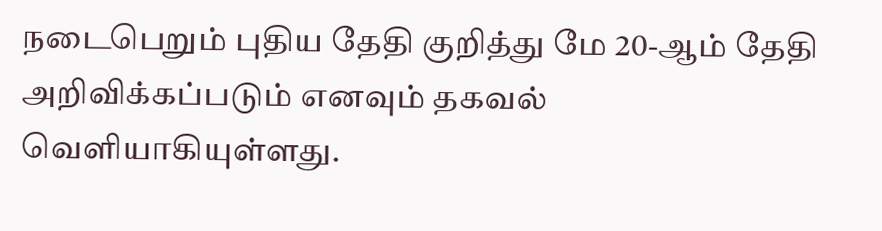நடைபெறும் புதிய தேதி குறித்து மே 20-ஆம் தேதி அறிவிக்கப்படும் எனவும் தகவல் வெளியாகியுள்ளது.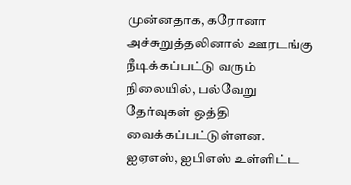முன்னதாக, கரோனா அச்சுறுத்தலினால் ஊரடங்கு நீடிக்கப்பட்டு வரும் நிலையில், பல்வேறு தேர்வுகள் ஒத்தி வைக்கப்பட்டுள்ளன.
ஐஏஎஸ், ஐபிஎஸ் உள்ளிட்ட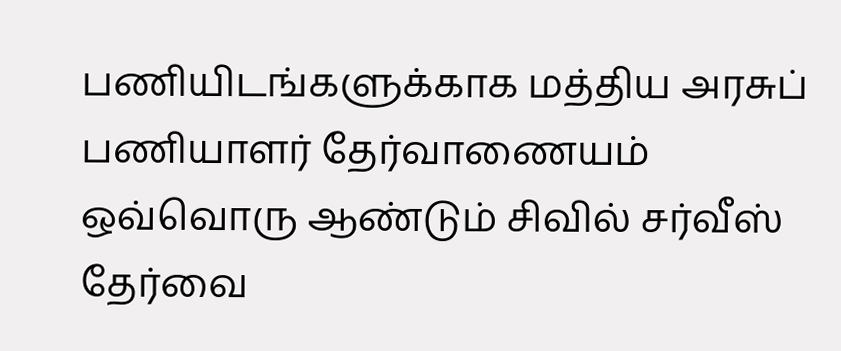பணியிடங்களுக்காக மத்திய அரசுப் பணியாளர் தேர்வாணையம் ஒவ்வொரு ஆண்டும் சிவில் சர்வீஸ் தேர்வை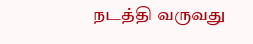நடத்தி வருவது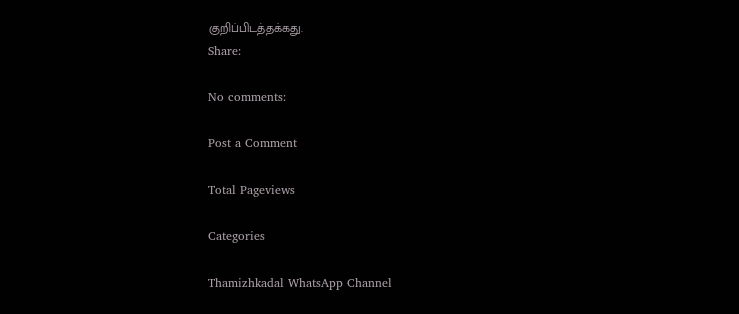குறிப்பிடத்தக்கது.
Share:

No comments:

Post a Comment

Total Pageviews

Categories

Thamizhkadal WhatsApp Channel